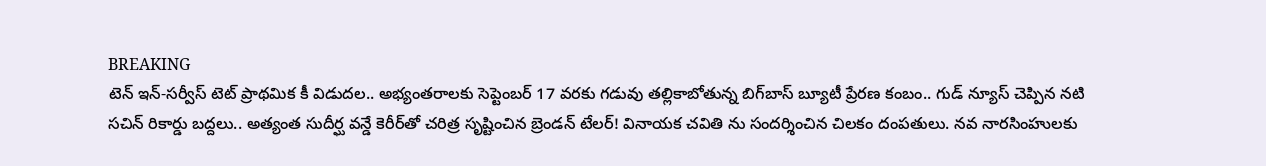BREAKING
టెన్ ఇన్-సర్వీస్ టెట్ ప్రాథమిక కీ విడుదల.. అభ్యంతరాలకు సెప్టెంబర్ 17 వరకు గడువు తల్లికాబోతున్న బిగ్‌బాస్ బ్యూటీ ప్రేరణ కంబం.. గుడ్ న్యూస్ చెప్పిన నటి సచిన్ రికార్డు బద్దలు.. అత్యంత సుదీర్ఘ వన్డే కెరీర్‌తో చరిత్ర సృష్టించిన బ్రెండన్ టేలర్! వినాయక చవితి ను సందర్శించిన చిలకం దంపతులు. నవ నారసింహులకు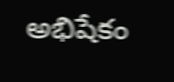అభిషేకం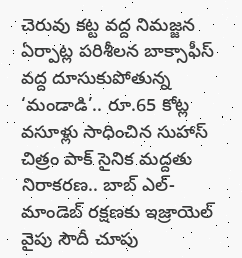చెరువు కట్ట వద్ద నిమజ్జన ఏర్పాట్ల పరిశీలన బాక్సాఫీస్ వద్ద దూసుకుపోతున్న ‘మండాడి’.. రూ.65 కోట్ల వసూళ్లు సాధించిన సుహాస్ చిత్రం పాక్ సైనిక మద్దతు నిరాకరణ.. బాబ్ ఎల్-మాండెబ్ రక్షణకు ఇజ్రాయెల్ వైపు సౌదీ చూపు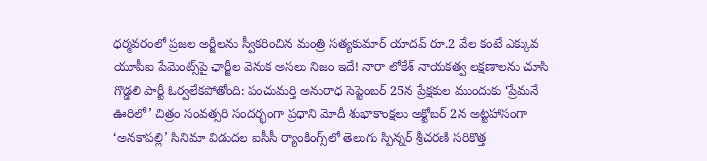ధర్మవరంలో ప్రజల అర్జీలను స్వీకరించిన మంత్రి సత్యకుమార్ యాదవ్ రూ.2 వేల కంటే ఎక్కువ యూపీఐ పేమెంట్స్‌పై ఛార్జీల వెనుక అసలు నిజం ఇదే! నారా లోకేశ్ నాయకత్వ లక్షణాలను చూసి గొడ్డలి పార్టీ ఓర్వలేకపోతోంది: పంచుమర్తి అనురాధ సెప్టెంబర్ 25న ప్రేక్షకుల ముందుకు ‘ప్రేమనే ఊరిలో’ చిత్రం సంవత్సరి సందర్భంగా ప్రధాని మోదీ శుభాకాంక్షలు అక్టోబర్ 2న అట్టహాసంగా ‘అనకాపల్లి’ సినిమా విడుదల ఐసీసీ ర్యాంకింగ్స్‌లో తెలుగు స్పిన్నర్ శ్రీచరణి సరికొత్త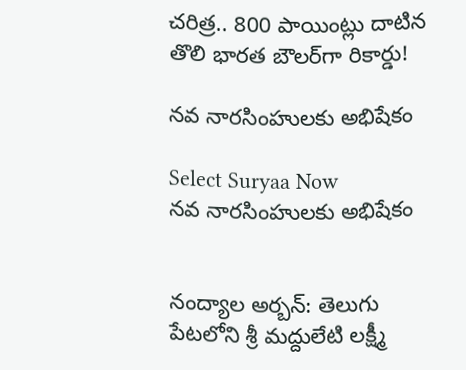చరిత్ర.. 800 పాయింట్లు దాటిన తొలి భారత బౌలర్‌గా రికార్డు!

నవ నారసింహులకు అభిషేకం

Select Suryaa Now
నవ నారసింహులకు అభిషేకం


నంద్యాల అర్బన్: తెలుగు పేటలోని శ్రీ మద్దులేటి లక్ష్మీ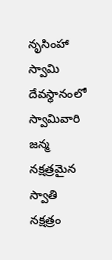నృసింహా స్వామి దేవస్థానంలో స్వామివారి జన్మ నక్షత్రమైన స్వాతి నక్షత్రం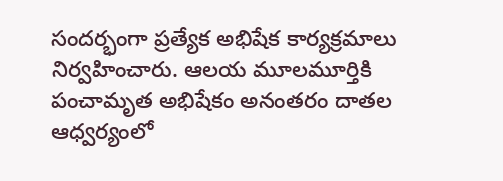సందర్భంగా ప్రత్యేక అభిషేక కార్యక్రమాలు నిర్వహించారు. ఆలయ మూలమూర్తికి పంచామృత అభిషేకం అనంతరం దాతల ఆధ్వర్యంలో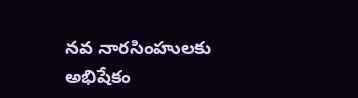నవ నారసింహులకు అభిషేకం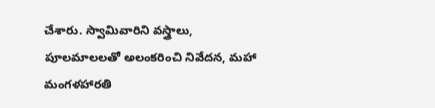చేశారు. స్వామివారిని వస్త్రాలు, పూలమాలలతో అలంకరించి నివేదన, మహా మంగళహారతి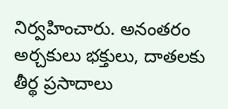నిర్వహించారు. అనంతరం అర్చకులు భక్తులు, దాతలకు తీర్థ ప్రసాదాలు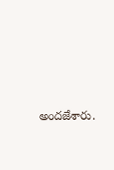అందజేశారు.